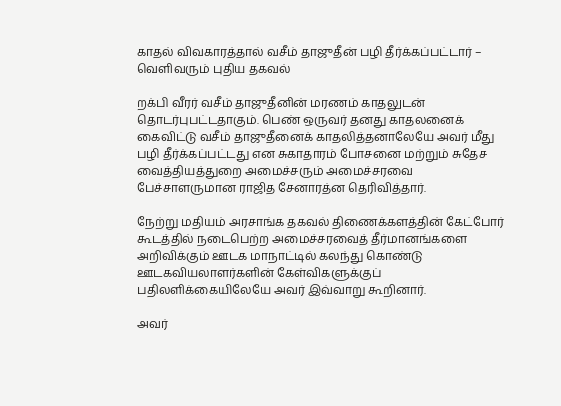காதல் விவகாரத்தால் வசீம் தாஜுதீன் பழி தீர்க்கப்பட்டார் – வெளிவரும் புதிய தகவல்

றக்பி வீரர் வசீம் தாஜுதீனின் மரணம் காதலுடன் தொடர்புபட்டதாகும். பெண் ஒருவர் தனது காதலனைக் கைவிட்டு வசீம் தாஜுதீனைக் காதலித்தனாலேயே அவர் மீது பழி தீர்க்கப்பட்டது என சுகாதாரம் போசனை மற்றும் சுதேச வைத்தியத்துறை அமைச்சரும் அமைச்சரவை பேச்சாளருமான ராஜித சேனாரத்ன தெரிவித்தார்.

நேற்று மதியம் அரசாங்க தகவல் திணைக்களத்தின் கேட்போர் கூடத்தில் நடைபெற்ற அமைச்சரவைத் தீர்மானங்களை அறிவிக்கும் ஊடக மாநாட்டில் கலந்து கொண்டு ஊடகவியலாளர்களின் கேள்விகளுக்குப் பதிலளிக்கையிலேயே அவர் இவ்வாறு கூறினார்.

அவர்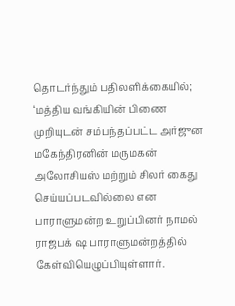தொடர்ந்தும் பதிலளிக்கையில்;
‘மத்திய வங்கியின் பிணை முறியுடன் சம்பந்தப்பட்ட அர்ஜுன மகேந்திரனின் மருமகன் அலோசியஸ் மற்றும் சிலர் கைது செய்யப்படவில்லை என பாராளுமன்ற உறுப்பினர் நாமல் ராஜபக் ஷ பாராளுமன்றத்தில் கேள்வியெழுப்பியுள்ளார்.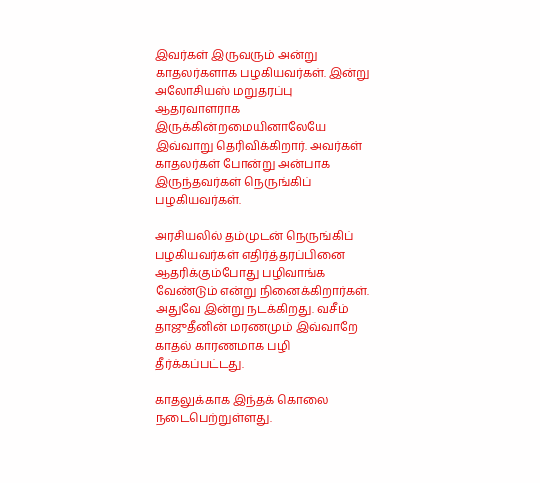இவர்கள் இருவரும் அன்று காதலர்களாக பழகியவர்கள். இன்று அலோசியஸ் மறுதரப்பு ஆதரவாளராக இருக்கின்றமையினாலேயே இவ்வாறு தெரிவிக்கிறார். அவர்கள் காதலர்கள் போன்று அன்பாக இருந்தவர்கள் நெருங்கிப் பழகியவர்கள்.

அரசியலில் தம்முடன் நெருங்கிப் பழகியவர்கள் எதிர்த்தரப்பினை ஆதரிக்கும்போது பழிவாங்க வேண்டும் என்று நினைக்கிறார்கள். அதுவே இன்று நடக்கிறது. வசீம் தாஜுதீனின் மரணமும் இவ்வாறே காதல் காரணமாக பழி தீர்க்கப்பட்டது.

காதலுக்காக இந்தக் கொலை நடைபெற்றுள்ளது.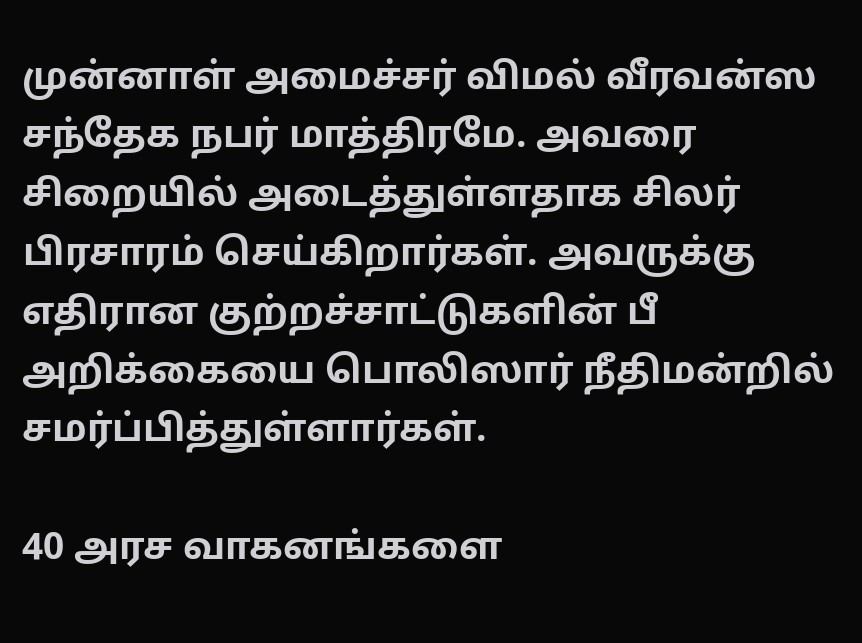முன்னாள் அமைச்சர் விமல் வீரவன்ஸ சந்தேக நபர் மாத்திரமே. அவரை சிறையில் அடைத்துள்ளதாக சிலர் பிரசாரம் செய்கிறார்கள். அவருக்கு எதிரான குற்றச்சாட்டுகளின் பீ அறிக்கையை பொலிஸார் நீதிமன்றில் சமர்ப்பித்துள்ளார்கள்.

40 அரச வாகனங்களை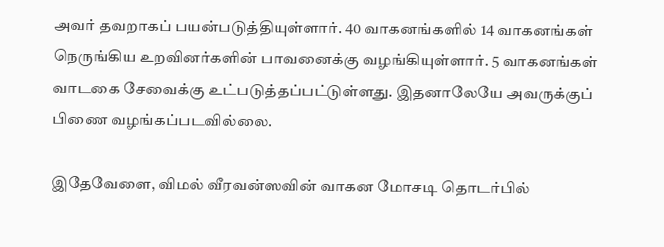அவர் தவறாகப் பயன்படுத்தியுள்ளார். 40 வாகனங்களில் 14 வாகனங்கள் நெருங்கிய உறவினர்களின் பாவனைக்கு வழங்கியுள்ளார். 5 வாகனங்கள் வாடகை சேவைக்கு உட்படுத்தப்பட்டுள்ளது. இதனாலேயே அவருக்குப் பிணை வழங்கப்படவில்லை.

இதேவேளை, விமல் வீரவன்ஸவின் வாகன மோசடி தொடர்பில்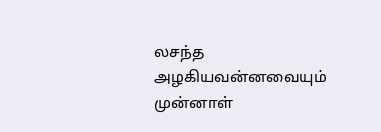லசந்த அழகியவன்னவையும் முன்னாள்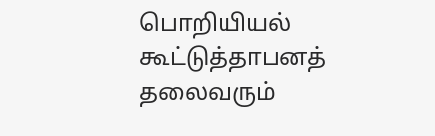பொறியியல் கூட்டுத்தாபனத் தலைவரும்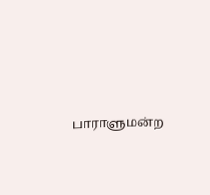பாராளுமன்ற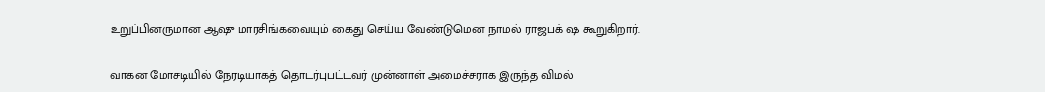உறுப்பினருமான ஆஷு மாரசிங்கவையும் கைது செய்ய வேண்டுமென நாமல் ராஜபக் ஷ கூறுகிறார்.

வாகன மோசடியில் நேரடியாகத் தொடர்புபட்டவர் முன்னாள் அமைச்சராக இருந்த விமல்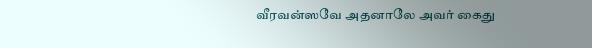வீரவன்ஸவே அதனாலே அவர் கைது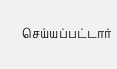செய்யப்பட்டார்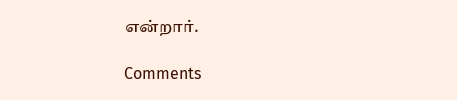என்றார்.

Comments